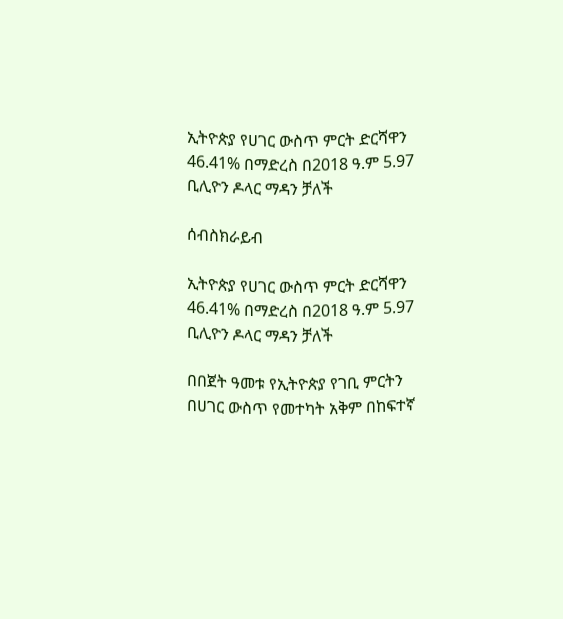ኢትዮጵያ የሀገር ውስጥ ምርት ድርሻዋን 46.41% በማድረስ በ2018 ዓ.ም 5.97 ቢሊዮን ዶላር ማዳን ቻለች

ሰብስክራይብ

ኢትዮጵያ የሀገር ውስጥ ምርት ድርሻዋን 46.41% በማድረስ በ2018 ዓ.ም 5.97 ቢሊዮን ዶላር ማዳን ቻለች

በበጀት ዓመቱ የኢትዮጵያ የገቢ ምርትን በሀገር ውስጥ የመተካት አቅም በከፍተኛ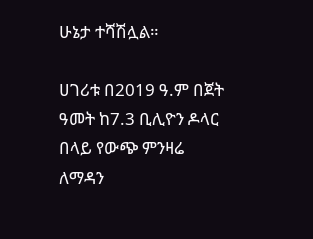ሁኔታ ተሻሽሏል።

ሀገሪቱ በ2019 ዓ.ም በጀት ዓመት ከ7.3 ቢሊዮን ዶላር በላይ የውጭ ምንዛሬ ለማዳን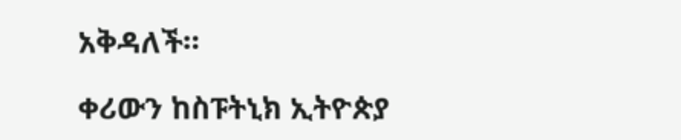አቅዳለች።

ቀሪውን ከስፑትኒክ ኢትዮጵያ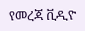የመረጃ ቪዲዮ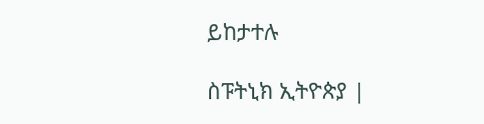ይከታተሉ

ስፑትኒክ ኢትዮጵያ |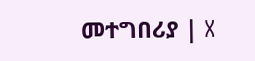መተግበሪያ | X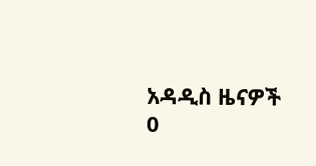አዳዲስ ዜናዎች
0